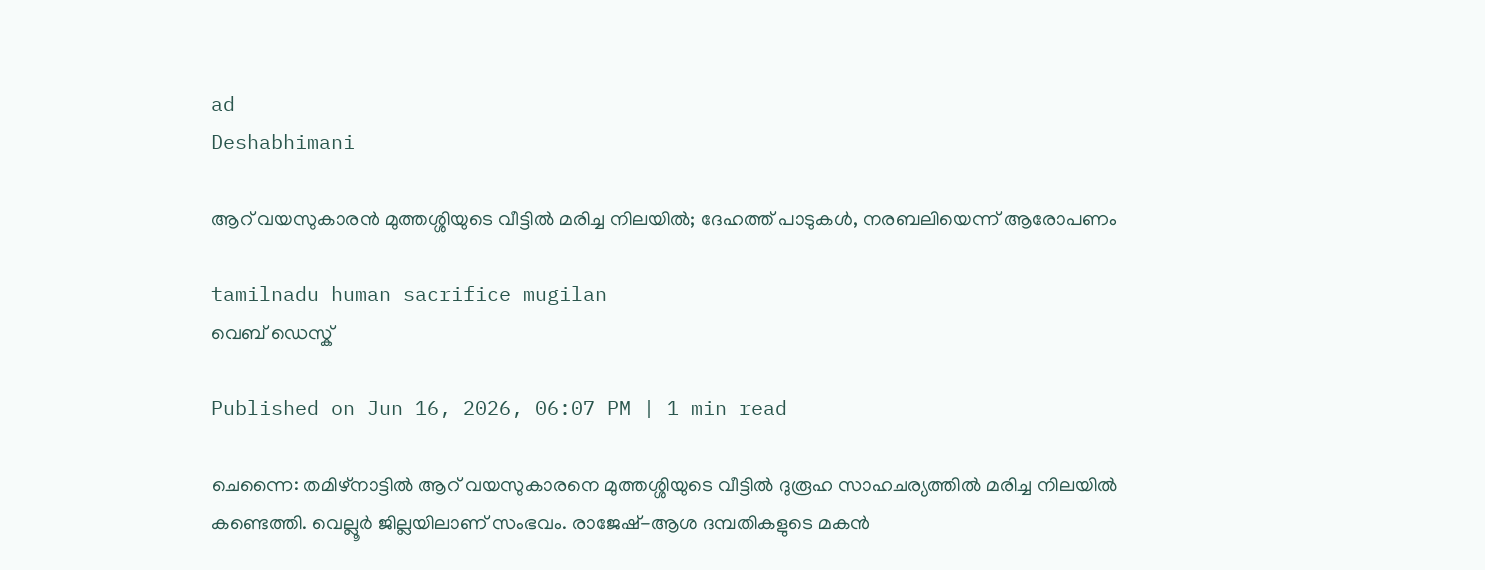ad
Deshabhimani

ആറ് വയസുകാരൻ മുത്തശ്ശിയുടെ വീട്ടിൽ മരിച്ച നിലയിൽ; ദേഹത്ത് പാടുകൾ, നരബലിയെന്ന് ആരോപണം

tamilnadu human sacrifice mugilan
വെബ് ഡെസ്ക്

Published on Jun 16, 2026, 06:07 PM | 1 min read

ചെന്നൈ: തമിഴ്‌നാട്ടിൽ ആറ് വയസുകാരനെ മുത്തശ്ശിയുടെ വീട്ടിൽ ദുരൂഹ സാഹചര്യത്തിൽ മരിച്ച നിലയിൽ കണ്ടെത്തി. വെല്ലൂർ ജില്ലയിലാണ് സംഭവം. രാജേഷ്-ആശ ദമ്പതികളുടെ മകൻ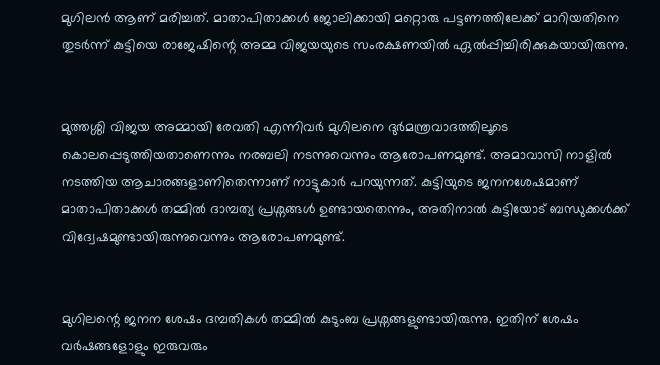മുഗിലൻ ആണ് മരിച്ചത്. മാതാപിതാക്കൾ ജോലിക്കായി മറ്റൊരു പട്ടണത്തിലേക്ക് മാറിയതിനെ തുടർന്ന് കുട്ടിയെ രാജേഷിന്റെ അമ്മ വിജയയുടെ സംരക്ഷണയിൽ ഏൽപ്പിച്ചിരിക്കുകയായിരുന്നു.


മുത്തശ്ശി വിജയ അമ്മായി രേവതി എന്നിവർ മുഗിലനെ ദുർമന്ത്രവാദത്തിലൂടെ കൊലപ്പെടുത്തിയതാണെന്നും നരബലി നടന്നുവെന്നും ആരോപണമുണ്ട്. അമാവാസി നാളിൽ നടത്തിയ ആചാരങ്ങളാണിതെന്നാണ് നാട്ടുകാർ പറയുന്നത്. കുട്ടിയുടെ ജനനശേഷമാണ് മാതാപിതാക്കൾ തമ്മിൽ ദാമ്പത്യ പ്രശ്നങ്ങൾ ഉണ്ടായതെന്നും, അതിനാൽ കുട്ടിയോട് ബന്ധുക്കൾക്ക് വിദ്വേഷമുണ്ടായിരുന്നുവെന്നും ആരോപണമുണ്ട്.


മുഗിലന്റെ ജനന ശേഷം ദമ്പതികൾ തമ്മിൽ കുടുംബ പ്രശ്നങ്ങളുണ്ടായിരുന്നു. ഇതിന് ശേഷം വർഷങ്ങളോളും ഇരുവരും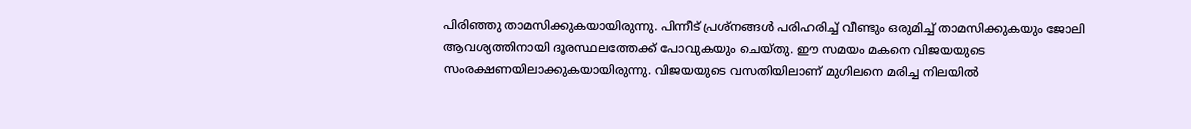പിരിഞ്ഞു താമസിക്കുകയായിരുന്നു. പിന്നീട് പ്രശ്നങ്ങൾ പരിഹരിച്ച് വീണ്ടും ഒരുമിച്ച് താമസിക്കുകയും ജോലി ആവശ്യത്തിനായി ദൂരസ്ഥലത്തേക്ക് പോവുകയും ചെയ്തു. ഈ സമയം മകനെ വിജയയുടെ സംരക്ഷണയിലാക്കുകയായിരുന്നു. വിജയയുടെ വസതിയിലാണ് മുഗിലനെ മരിച്ച നിലയിൽ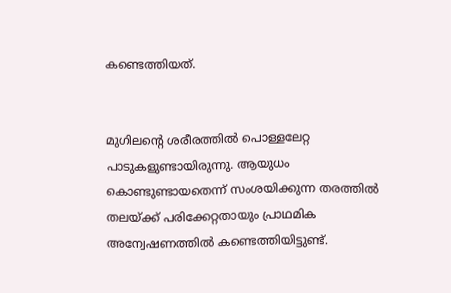കണ്ടെത്തിയത്.


മുഗിലന്റെ ശരീരത്തിൽ പൊള്ളലേറ്റ പാടുകളുണ്ടായിരുന്നു. ആയുധം കൊണ്ടുണ്ടായതെന്ന് സംശയിക്കുന്ന തരത്തിൽ തലയ്ക്ക് പരിക്കേറ്റതായും പ്രാഥമിക അന്വേഷണത്തിൽ കണ്ടെത്തിയിട്ടുണ്ട്.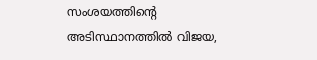സംശയത്തിന്റെ അടിസ്ഥാനത്തിൽ വിജയ,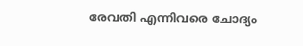രേവതി എന്നിവരെ ചോദ്യം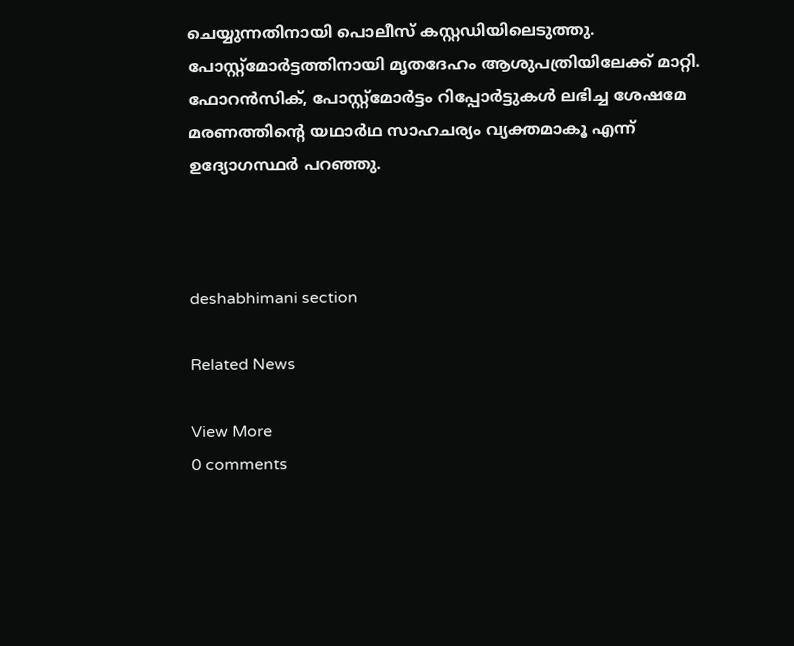ചെയ്യുന്നതിനായി പൊലീസ് കസ്റ്റഡിയിലെടുത്തു. പോസ്റ്റ്‌മോർട്ടത്തിനായി മൃതദേഹം ആശുപത്രിയിലേക്ക് മാറ്റി. ഫോറൻസിക്, പോസ്റ്റ്‌മോർട്ടം റിപ്പോർട്ടുകൾ ലഭിച്ച ശേഷമേ മരണത്തിന്റെ യഥാർഥ സാഹചര്യം വ്യക്തമാകൂ എന്ന് ഉദ്യോഗസ്ഥർ പറഞ്ഞു.



deshabhimani section

Related News

View More
0 comments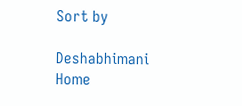Sort by

Deshabhimani
Home